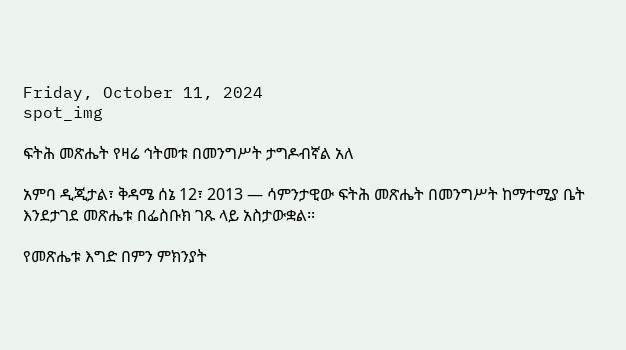Friday, October 11, 2024
spot_img

ፍትሕ መጽሔት የዛሬ ኅትመቱ በመንግሥት ታግዶብኛል አለ

አምባ ዲጂታል፣ ቅዳሜ ሰኔ 12፣ 2013 ― ሳምንታዊው ፍትሕ መጽሔት በመንግሥት ከማተሚያ ቤት እንደታገደ መጽሔቱ በፌስቡክ ገጹ ላይ አስታውቋል፡፡

የመጽሔቱ እግድ በምን ምክንያት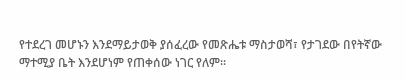የተደረገ መሆኑን እንደማይታወቅ ያሰፈረው የመጽሔቱ ማስታወሻ፣ የታገደው በየትኛው ማተሚያ ቤት እንደሆነም የጠቀሰው ነገር የለም፡፡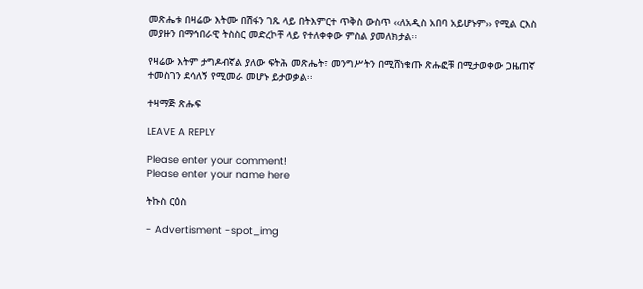መጽሔቱ በዛሬው እትሙ በሽፋን ገጹ ላይ በትእምርተ ጥቅስ ውስጥ ‹‹ለአዲስ አበባ አይሆኑም›› የሚል ርእስ መያዙን በማኅበራዊ ትስስር መድረኮቸ ላይ የተለቀቀው ምስል ያመለክታል፡፡

የዛሬው እትም ታግዶብኛል ያለው ፍትሕ መጽሔት፣ መንግሥትን በሚሸነቁጡ ጽሑፎቹ በሚታወቀው ጋዜጠኛ ተመስገን ደሳለኝ የሚመራ መሆኑ ይታወቃል፡፡

ተዛማጅ ጽሑፍ

LEAVE A REPLY

Please enter your comment!
Please enter your name here

ትኩስ ርዕስ

- Advertisment -spot_img